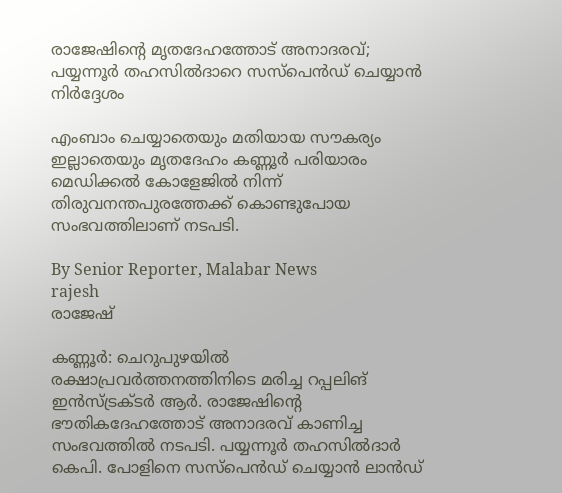രാജേഷിന്റെ മൃതദേഹത്തോട് അനാദരവ്; പയ്യന്നൂർ തഹസിൽദാറെ സസ്‌പെൻഡ് ചെയ്യാൻ നിർദ്ദേശം

എംബാം ചെയ്യാതെയും മതിയായ സൗകര്യം ഇല്ലാതെയും മൃതദേഹം കണ്ണൂർ പരിയാരം മെഡിക്കൽ കോളേജിൽ നിന്ന് തിരുവനന്തപുരത്തേക്ക് കൊണ്ടുപോയ സംഭവത്തിലാണ് നടപടി.

By Senior Reporter, Malabar News
rajesh
രാജേഷ്

കണ്ണൂർ: ചെറുപുഴയിൽ രക്ഷാപ്രവർത്തനത്തിനിടെ മരിച്ച റപ്പലിങ് ഇൻസ്‌ട്രക്‌ടർ ആർ. രാജേഷിന്റെ ഭൗതികദേഹത്തോട് അനാദരവ് കാണിച്ച സംഭവത്തിൽ നടപടി. പയ്യന്നൂർ തഹസിൽദാർ കെപി. പോളിനെ സസ്‌പെൻഡ് ചെയ്യാൻ ലാൻഡ്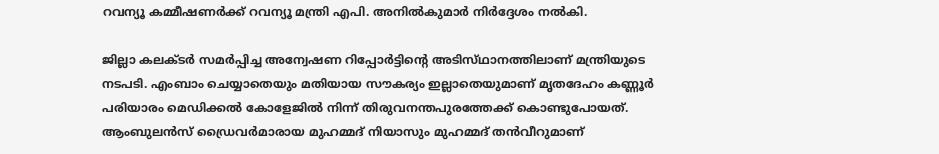റവന്യൂ കമ്മീഷണർക്ക് റവന്യൂ മന്ത്രി എപി. അനിൽകുമാർ നിർദ്ദേശം നൽകി.

ജില്ലാ കലക്‌ടർ സമർപ്പിച്ച അന്വേഷണ റിപ്പോർട്ടിന്റെ അടിസ്‌ഥാനത്തിലാണ്‌ മന്ത്രിയുടെ നടപടി. എംബാം ചെയ്യാതെയും മതിയായ സൗകര്യം ഇല്ലാതെയുമാണ് മൃതദേഹം കണ്ണൂർ പരിയാരം മെഡിക്കൽ കോളേജിൽ നിന്ന് തിരുവനന്തപുരത്തേക്ക് കൊണ്ടുപോയത്. ആംബുലൻസ് ഡ്രൈവർമാരായ മുഹമ്മദ് നിയാസും മുഹമ്മദ് തൻവീറുമാണ്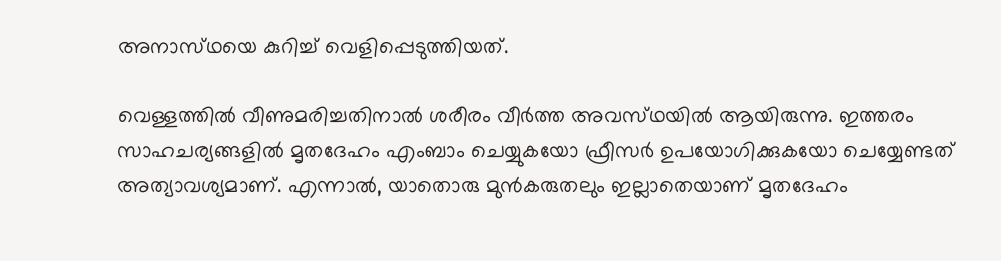അനാസ്‌ഥയെ കുറിച്ച് വെളിപ്പെടുത്തിയത്.

വെള്ളത്തിൽ വീണുമരിച്ചതിനാൽ ശരീരം വീർത്ത അവസ്‌ഥയിൽ ആയിരുന്നു. ഇത്തരം സാഹചര്യങ്ങളിൽ മൃതദേഹം എംബാം ചെയ്യുകയോ ഫ്രീസർ ഉപയോഗിക്കുകയോ ചെയ്യേണ്ടത് അത്യാവശ്യമാണ്. എന്നാൽ, യാതൊരു മുൻകരുതലും ഇല്ലാതെയാണ് മൃതദേഹം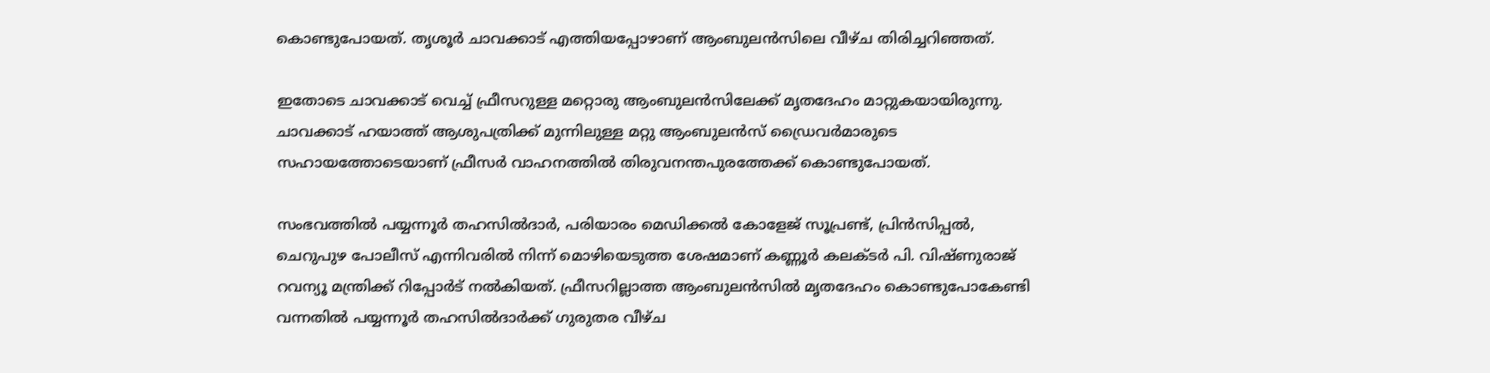കൊണ്ടുപോയത്. തൃശൂർ ചാവക്കാട് എത്തിയപ്പോഴാണ് ആംബുലൻസിലെ വീഴ്‌ച തിരിച്ചറിഞ്ഞത്.

ഇതോടെ ചാവക്കാട് വെച്ച് ഫ്രീസറുള്ള മറ്റൊരു ആംബുലൻസിലേക്ക് മൃതദേഹം മാറ്റുകയായിരുന്നു. ചാവക്കാട് ഹയാത്ത് ആശുപത്രിക്ക് മുന്നിലുള്ള മറ്റു ആംബുലൻസ് ഡ്രൈവർമാരുടെ സഹായത്തോടെയാണ് ഫ്രീസർ വാഹനത്തിൽ തിരുവനന്തപുരത്തേക്ക് കൊണ്ടുപോയത്.

സംഭവത്തിൽ പയ്യന്നൂർ തഹസിൽദാർ, പരിയാരം മെഡിക്കൽ കോളേജ് സൂപ്രണ്ട്, പ്രിൻസിപ്പൽ, ചെറുപുഴ പോലീസ് എന്നിവരിൽ നിന്ന് മൊഴിയെടുത്ത ശേഷമാണ് കണ്ണൂർ കലക്‌ടർ പി. വിഷ്‌ണുരാജ് റവന്യൂ മന്ത്രിക്ക് റിപ്പോർട് നൽകിയത്. ഫ്രീസറില്ലാത്ത ആംബുലൻസിൽ മൃതദേഹം കൊണ്ടുപോകേണ്ടി വന്നതിൽ പയ്യന്നൂർ തഹസിൽദാർക്ക് ഗുരുതര വീഴ്‌ച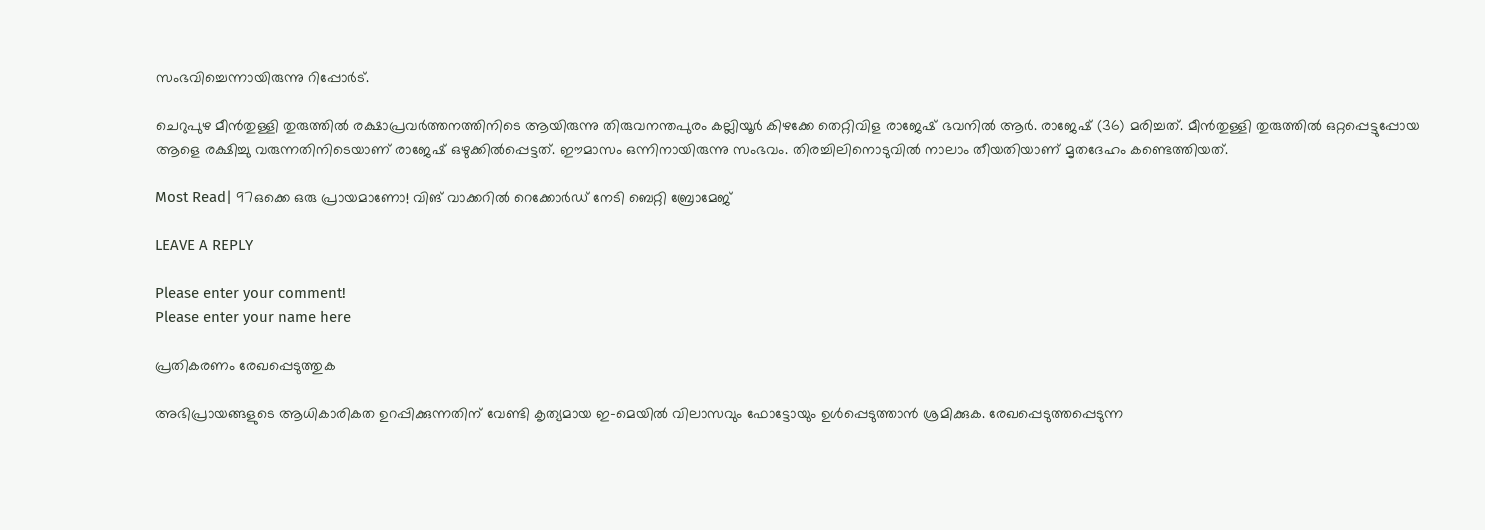സംഭവിച്ചെന്നായിരുന്നു റിപ്പോർട്.

ചെറുപുഴ മീൻതുള്ളി തുരുത്തിൽ രക്ഷാപ്രവർത്തനത്തിനിടെ ആയിരുന്നു തിരുവനന്തപുരം കല്ലിയൂർ കിഴക്കേ തെറ്റിവിള രാജേഷ് ഭവനിൽ ആർ. രാജേഷ് (36) മരിച്ചത്. മീൻതുള്ളി തുരുത്തിൽ ഒറ്റപ്പെട്ടുപ്പോയ ആളെ രക്ഷിച്ചു വരുന്നതിനിടെയാണ് രാജേഷ് ഒഴുക്കിൽപ്പെട്ടത്. ഈമാസം ഒന്നിനായിരുന്നു സംഭവം. തിരച്ചിലിനൊടുവിൽ നാലാം തീയതിയാണ് മൃതദേഹം കണ്ടെത്തിയത്.

Most Read| 97ഒക്കെ ഒരു പ്രായമാണോ! വിങ് വാക്കറിൽ റെക്കോർഡ് നേടി ബെറ്റി ബ്രോമേജ്

LEAVE A REPLY

Please enter your comment!
Please enter your name here

പ്രതികരണം രേഖപ്പെടുത്തുക

അഭിപ്രായങ്ങളുടെ ആധികാരികത ഉറപ്പിക്കുന്നതിന് വേണ്ടി കൃത്യമായ ഇ-മെയിൽ വിലാസവും ഫോട്ടോയും ഉൾപ്പെടുത്താൻ ശ്രമിക്കുക. രേഖപ്പെടുത്തപ്പെടുന്ന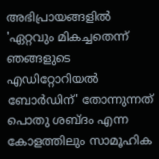അഭിപ്രായങ്ങളിൽ 'ഏറ്റവും മികച്ചതെന്ന് ഞങ്ങളുടെ എഡിറ്റോറിയൽ ബോർഡിന്' തോന്നുന്നത് പൊതു ശബ്‌ദം എന്ന കോളത്തിലും സാമൂഹിക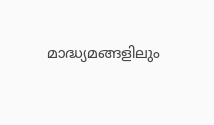മാദ്ധ്യമങ്ങളിലും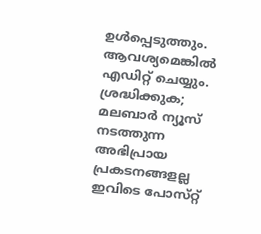ഉൾപ്പെടുത്തും. ആവശ്യമെങ്കിൽ എഡിറ്റ് ചെയ്യും. ശ്രദ്ധിക്കുക; മലബാർ ന്യൂസ് നടത്തുന്ന അഭിപ്രായ പ്രകടനങ്ങളല്ല ഇവിടെ പോസ്‌റ്റ്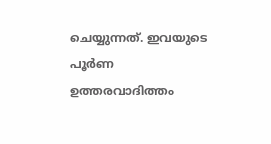ചെയ്യുന്നത്. ഇവയുടെ പൂർണ ഉത്തരവാദിത്തം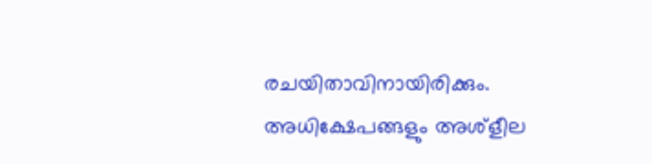രചയിതാവിനായിരിക്കും. അധിക്ഷേപങ്ങളും അശ്‌ളീല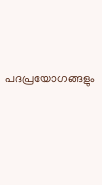പദപ്രയോഗങ്ങളും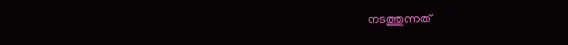നടത്തുന്നത്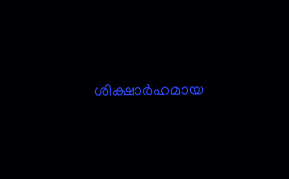ശിക്ഷാർഹമായ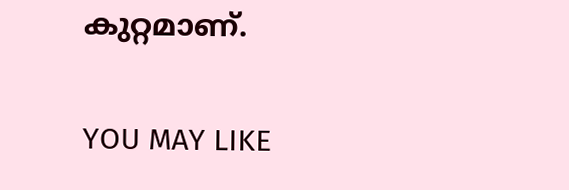കുറ്റമാണ്.

YOU MAY LIKE